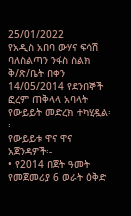25/01/2022
የአዲስ አበባ ውሃና ፍሳሽ ባለስልጣን ንፋስ ስልክ ቅ/ጽ/ቤት በቀን 14/05/2014 የደንበኞች ፎረም ጠቅላላ አባላት የውይይት መድረክ ተካሂዷል፡፡
የውይይቱ ዋና ዋና አጀንዳዎች፡-
• የ2014 በጀት ዓመት የመጀመሪያ 6 ወራት ዕቅድ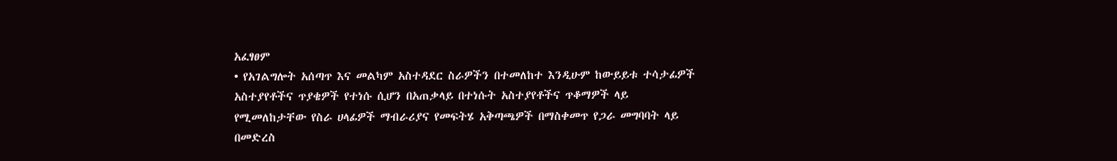አፈፃፀም
• የአገልግሎት አሰጣጥ እና መልካም አስተዳደር ስራዎችን በተመለከተ እንዲሁም ከውይይቱ ተሳታፊዎች አስተያየቶችና ጥያቄዎች የተነሱ ሲሆን በአጠቃላይ በተነሱት አስተያየቶችና ጥቆማዎች ላይ የሚመለከታቸው የስራ ሀላፊዎች ማብራሪያና የመፍትሄ አቅጣጫዎች በማስቀመጥ የጋራ መግባባት ላይ በመድረስ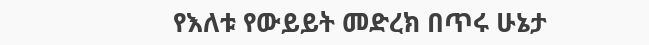የእለቱ የውይይት መድረክ በጥሩ ሁኔታ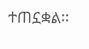ተጠኗቋል፡፡